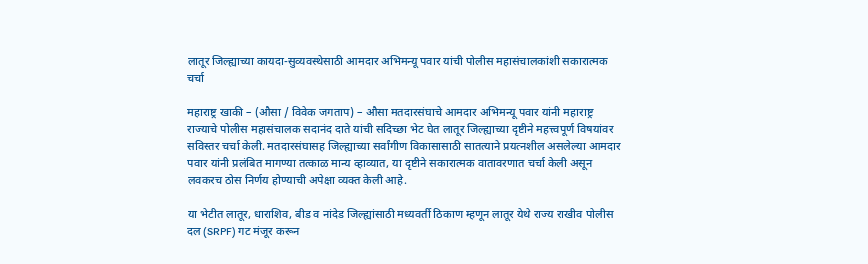लातूर जिल्ह्याच्या कायदा-सुव्यवस्थेसाठी आमदार अभिमन्यू पवार यांची पोलीस महासंचालकांशी सकारात्मक चर्चा

महाराष्ट्र खाकी – (औसा / विवेक जगताप) – औसा मतदारसंघाचे आमदार अभिमन्यू पवार यांनी महाराष्ट्र राज्याचे पोलीस महासंचालक सदानंद दाते यांची सदिच्छा भेट घेत लातूर जिल्ह्याच्या दृष्टीने महत्त्वपूर्ण विषयांवर सविस्तर चर्चा केली. मतदारसंघासह जिल्ह्याच्या सर्वांगीण विकासासाठी सातत्याने प्रयत्नशील असलेल्या आमदार पवार यांनी प्रलंबित मागण्या तत्काळ मान्य व्हाव्यात, या दृष्टीने सकारात्मक वातावरणात चर्चा केली असून लवकरच ठोस निर्णय होण्याची अपेक्षा व्यक्त केली आहे.

या भेटीत लातूर, धाराशिव, बीड व नांदेड जिल्ह्यांसाठी मध्यवर्ती ठिकाण म्हणून लातूर येथे राज्य राखीव पोलीस दल (SRPF) गट मंजूर करून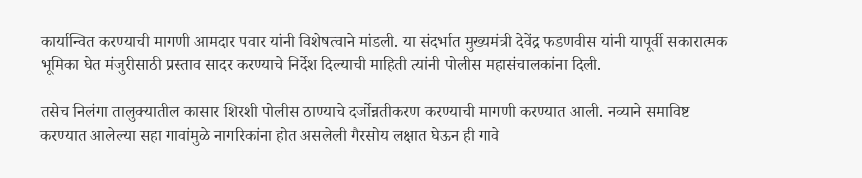कार्यान्वित करण्याची मागणी आमदार पवार यांनी विशेषत्वाने मांडली. या संदर्भात मुख्यमंत्री देवेंद्र फडणवीस यांनी यापूर्वी सकारात्मक भूमिका घेत मंजुरीसाठी प्रस्ताव सादर करण्याचे निर्देश दिल्याची माहिती त्यांनी पोलीस महासंचालकांना दिली.

तसेच निलंगा तालुक्यातील कासार शिरशी पोलीस ठाण्याचे दर्जोन्नतीकरण करण्याची मागणी करण्यात आली. नव्याने समाविष्ट करण्यात आलेल्या सहा गावांमुळे नागरिकांना होत असलेली गैरसोय लक्षात घेऊन ही गावे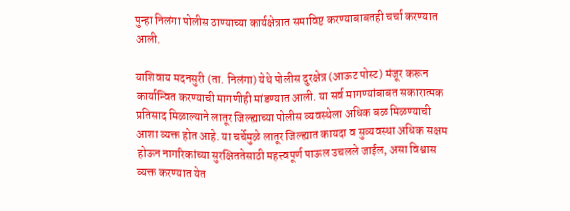पुन्हा निलंगा पोलीस ठाण्याच्या कार्यक्षेत्रात समाविष्ट करण्याबाबतही चर्चा करण्यात आली.

याशिवाय मदनसुरी (ता. निलंगा) येथे पोलीस दुरक्षेत्र (आऊट पोस्ट) मंजूर करून कार्यान्वित करण्याची मागणीही मांडण्यात आली. या सर्व मागण्यांबाबत सकारात्मक प्रतिसाद मिळाल्याने लातूर जिल्ह्याच्या पोलीस व्यवस्थेला अधिक बळ मिळण्याची आशा व्यक्त होत आहे. या चर्चेमुळे लातूर जिल्ह्यात कायदा व सुव्यवस्था अधिक सक्षम होऊन नागरिकांच्या सुरक्षिततेसाठी महत्त्वपूर्ण पाऊल उचलले जाईल, असा विश्वास व्यक्त करण्यात येत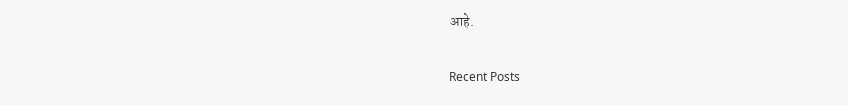आहे.

Recent Posts